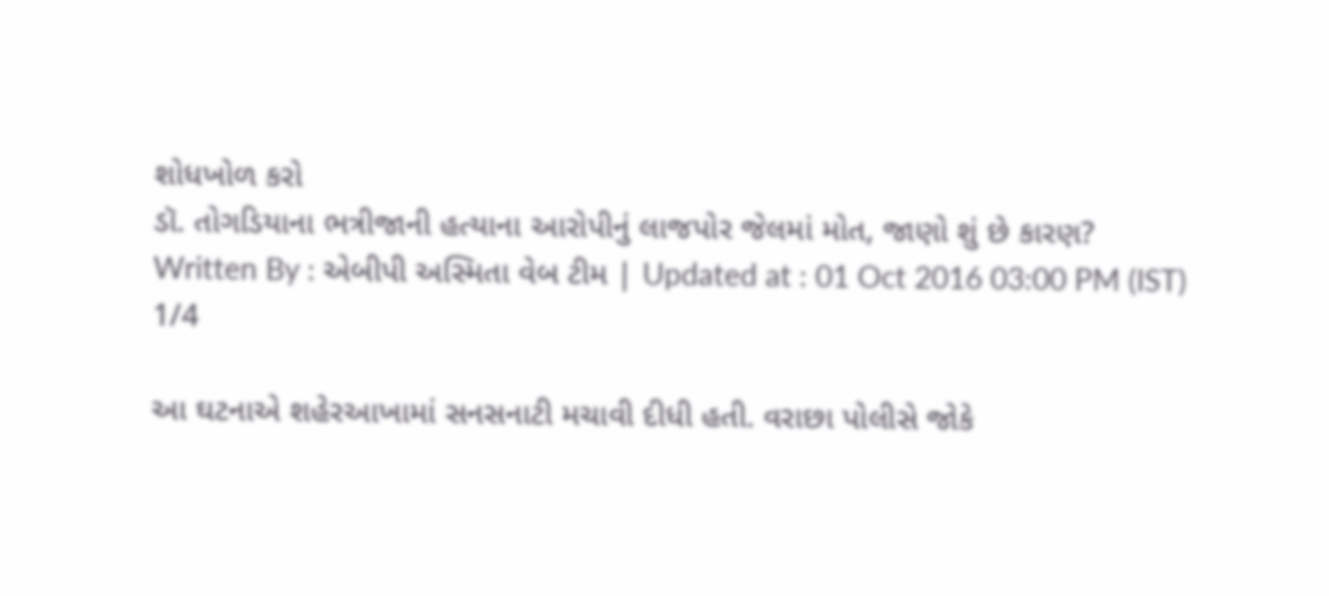શોધખોળ કરો
ડૉ. તોગડિયાના ભત્રીજાની હત્યાના આરોપીનું લાજપોર જેલમાં મોત, જાણો શું છે કારણ?
Written By : એબીપી અસ્મિતા વેબ ટીમ | Updated at : 01 Oct 2016 03:00 PM (IST)
1/4

આ ઘટનાએ શહેરઆખામાં સનસનાટી મચાવી દીધી હતી. વરાછા પોલીસે જોકે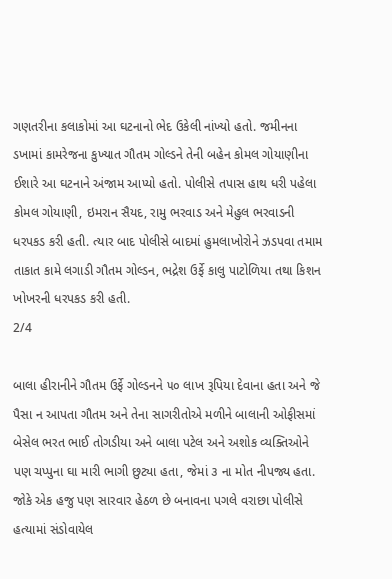ગણતરીના કલાકોમાં આ ઘટનાનો ભેદ ઉકેલી નાંખ્યો હતો. જમીનના ડખામાં કામરેજના કુખ્યાત ગૌતમ ગોલ્ડને તેની બહેન કોમલ ગોયાણીના ઈશારે આ ઘટનાને અંજામ આપ્યો હતો. પોલીસે તપાસ હાથ ધરી પહેલા કોમલ ગોયાણી, ઇમરાન સૈયદ, રામુ ભરવાડ અને મેહુલ ભરવાડની ધરપકડ કરી હતી. ત્યાર બાદ પોલીસે બાદમાં હુમલાખોરોને ઝડપવા તમામ તાકાત કામે લગાડી ગૌતમ ગોલ્ડન, ભદ્રેશ ઉર્ફે કાલુ પાટોળિયા તથા કિશન ખોખરની ધરપકડ કરી હતી.
2/4

બાલા હીરાનીને ગૌતમ ઉર્ફે ગોલ્ડનને ૫૦ લાખ રૂપિયા દેવાના હતા અને જે પૈસા ન આપતા ગૌતમ અને તેના સાગરીતોએ મળીને બાલાની ઓફીસમાં બેસેલ ભરત ભાઈ તોગડીયા અને બાલા પટેલ અને અશોક વ્યક્તિઓને પણ ચપ્પુના ઘા મારી ભાગી છુટ્યા હતા, જેમાં ૩ ના મોત નીપજ્ય હતા. જોકે એક હજુ પણ સારવાર હેઠળ છે બનાવના પગલે વરાછા પોલીસે હત્યામાં સંડોવાયેલ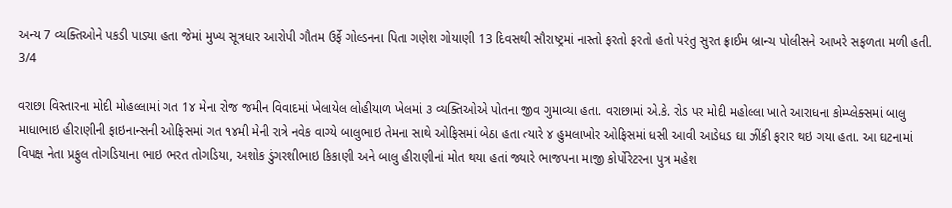અન્ય 7 વ્યક્તિઓને પકડી પાડ્યા હતા જેમાં મુખ્ય સૂત્રધાર આરોપી ગૌતમ ઉર્ફે ગોલ્ડનના પિતા ગણેશ ગોયાણી 13 દિવસથી સૌરાષ્ટ્રમાં નાસ્તો ફરતો ફરતો હતો પરંતુ સુરત ફ્રાઈમ બ્રાન્ચ પોલીસને આખરે સફળતા મળી હતી.
3/4

વરાછા વિસ્તારના મોદી મોહલ્લામાં ગત 1૪ મેના રોજ જમીન વિવાદમાં ખેલાયેલ લોહીયાળ ખેલમાં ૩ વ્યક્તિઓએ પોતના જીવ ગુમાવ્યા હતા. વરાછામાં એ.કે. રોડ પર મોદી મહોલ્લા ખાતે આરાધના કોમ્પ્લેક્સમાં બાલુ માધાભાઇ હીરાણીની ફાઇનાન્સની ઓફિસમાં ગત ૧૪મી મેની રાત્રે નવેક વાગ્યે બાલુભાઇ તેમના સાથે ઓફિસમાં બેઠા હતા ત્યારે ૪ હુમલાખોર ઓફિસમાં ધસી આવી આડેધડ ઘા ઝીંકી ફરાર થઇ ગયા હતા. આ ઘટનામાં વિપક્ષ નેતા પ્રફુલ તોગડિયાના ભાઇ ભરત તોગડિયા, અશોક ડુંગરશીભાઇ કિકાણી અને બાલુ હીરાણીનાં મોત થયા હતાં જ્યારે ભાજપના માજી કોર્પોરેટરના પુત્ર મહેશ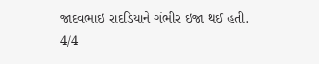જાદવભાઇ રાદડિયાને ગંભીર ઇજા થઈ હતી.
4/4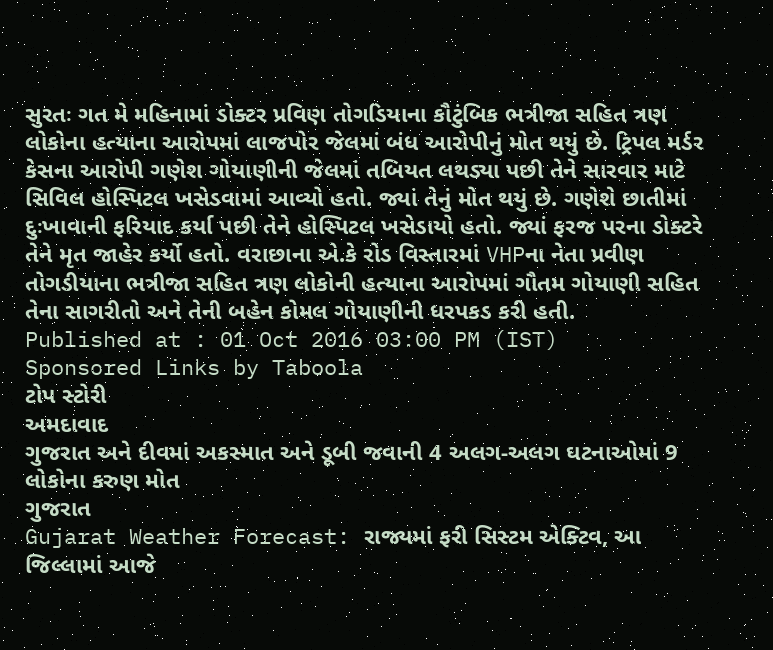સુરતઃ ગત મે મહિનામાં ડોક્ટર પ્રવિણ તોગડિયાના કૌટુંબિક ભત્રીજા સહિત ત્રણ લોકોના હત્યાના આરોપમાં લાજપોર જેલમાં બંધ આરોપીનું મોત થયું છે. ટ્રિપલ મર્ડર કેસના આરોપી ગણેશ ગોયાણીની જેલમાં તબિયત લથડ્યા પછી તેને સારવાર માટે સિવિલ હોસ્પિટલ ખસેડવામાં આવ્યો હતો. જ્યાં તેનું મોત થયું છે. ગણેશે છાતીમાં દુઃખાવાની ફરિયાદ કર્યા પછી તેને હોસ્પિટલ ખસેડાયો હતો. જ્યાં ફરજ પરના ડોક્ટરે તેને મૃત જાહેર કર્યો હતો. વરાછાના એ.કે રોડ વિસ્તારમાં VHPના નેતા પ્રવીણ તોગડીયાના ભત્રીજા સહિત ત્રણ લોકોની હત્યાના આરોપમાં ગૌતમ ગોયાણી સહિત તેના સાગરીતો અને તેની બહેન કોમલ ગોયાણીની ધરપકડ કરી હતી.
Published at : 01 Oct 2016 03:00 PM (IST)
Sponsored Links by Taboola
ટોપ સ્ટોરી
અમદાવાદ
ગુજરાત અને દીવમાં અકસ્માત અને ડૂબી જવાની 4 અલગ-અલગ ઘટનાઓમાં 9 લોકોના કરુણ મોત
ગુજરાત
Gujarat Weather Forecast: રાજ્યમાં ફરી સિસ્ટમ એક્ટિવ, આ જિલ્લામાં આજે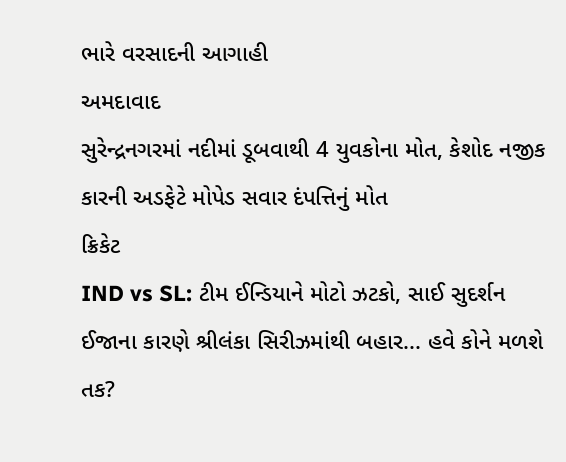ભારે વરસાદની આગાહી
અમદાવાદ
સુરેન્દ્રનગરમાં નદીમાં ડૂબવાથી 4 યુવકોના મોત, કેશોદ નજીક કારની અડફેટે મોપેડ સવાર દંપત્તિનું મોત
ક્રિકેટ
IND vs SL: ટીમ ઈન્ડિયાને મોટો ઝટકો, સાઈ સુદર્શન ઈજાના કારણે શ્રીલંકા સિરીઝમાંથી બહાર... હવે કોને મળશે તક?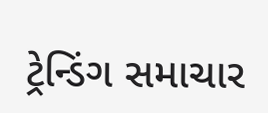ટ્રેન્ડિંગ સમાચાર